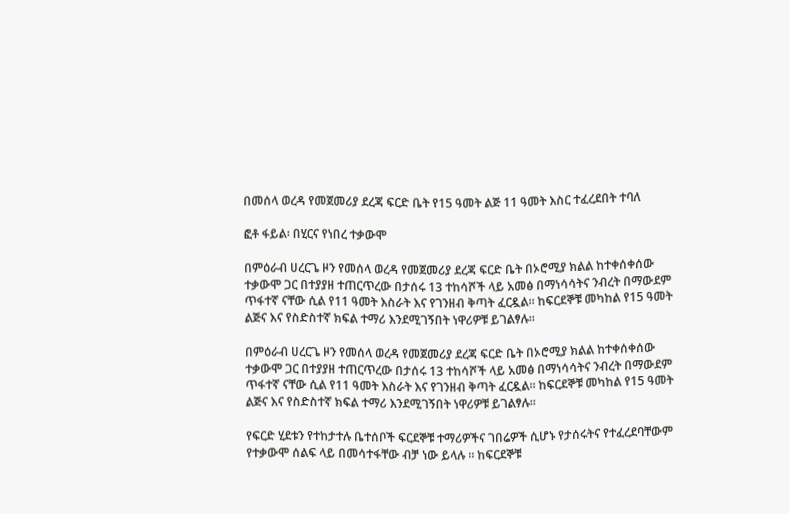በመሰላ ወረዳ የመጀመሪያ ደረጃ ፍርድ ቤት የ15 ዓመት ልጅ 11 ዓመት እስር ተፈረደበት ተባለ

ፎቶ ፋይል፡ በሂርና የነበረ ተቃውሞ

በምዕራብ ሀረርጌ ዞን የመሰላ ወረዳ የመጀመሪያ ደረጃ ፍርድ ቤት በኦሮሚያ ክልል ከተቀሰቀሰው ተቃውሞ ጋር በተያያዘ ተጠርጥረው በታሰሩ 13 ተከሳሾች ላይ አመፅ በማነሳሳትና ንብረት በማውደም ጥፋተኛ ናቸው ሲል የ11 ዓመት እስራት እና የገንዘብ ቅጣት ፈርዷል። ከፍርደኞቹ መካከል የ15 ዓመት ልጅና እና የስድስተኛ ክፍል ተማሪ እንደሚገኝበት ነዋሪዎቹ ይገልፃሉ።

በምዕራብ ሀረርጌ ዞን የመሰላ ወረዳ የመጀመሪያ ደረጃ ፍርድ ቤት በኦሮሚያ ክልል ከተቀሰቀሰው ተቃውሞ ጋር በተያያዘ ተጠርጥረው በታሰሩ 13 ተከሳሾች ላይ አመፅ በማነሳሳትና ንብረት በማውደም ጥፋተኛ ናቸው ሲል የ11 ዓመት እስራት እና የገንዘብ ቅጣት ፈርዷል። ከፍርደኞቹ መካከል የ15 ዓመት ልጅና እና የስድስተኛ ክፍል ተማሪ እንደሚገኝበት ነዋሪዎቹ ይገልፃሉ።

የፍርድ ሂደቱን የተከታተሉ ቤተሰቦች ፍርደኞቹ ተማሪዎችና ገበሬዎች ሲሆኑ የታሰሩትና የተፈረደባቸውም የተቃውሞ ሰልፍ ላይ በመሳተፋቸው ብቻ ነው ይላሉ ። ከፍርደኞቹ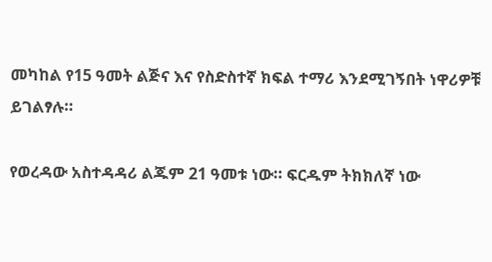መካከል የ15 ዓመት ልጅና እና የስድስተኛ ክፍል ተማሪ እንደሚገኝበት ነዋሪዎቹ ይገልፃሉ።

የወረዳው አስተዳዳሪ ልጁም 21 ዓመቱ ነው። ፍርዱም ትክክለኛ ነው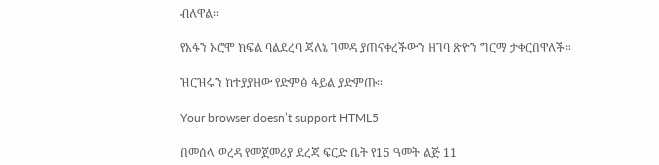ብለዋል።

የአፋን ኦሮሞ ክፍል ባልደረባ ጃለኔ ገመዳ ያጠናቀረችውን ዘገባ ጽዮን ግርማ ታቀርበዋለች።

ዝርዝሩን ከተያያዘው የድምፅ ፋይል ያድምጡ።

Your browser doesn’t support HTML5

በመሰላ ወረዳ የመጀመሪያ ደረጃ ፍርድ ቤት የ15 ዓመት ልጅ 11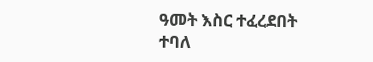ዓመት እስር ተፈረደበት ተባለ